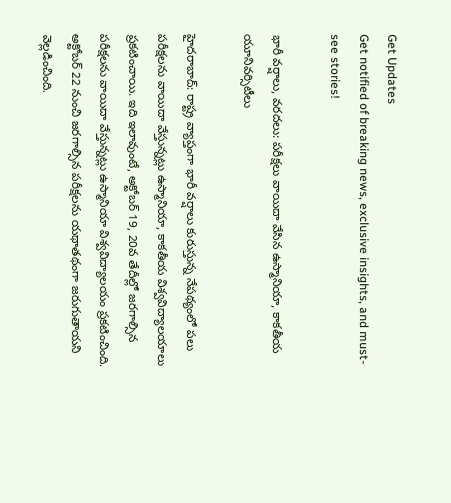Get Updates
Get notified of breaking news, exclusive insights, and must-see stories!

భారీ వర్షాలు, వరదలు: పరీక్షలు వాయిదా వేసిన ఉస్మానియా, కాకతీయ యూనివర్సిటీలు

హైదరాబాద్: రాష్ట్ర వ్యాప్తంగా భారీ వర్షాలు కురుస్తున్న నేపథ్యంలో పలు పరీక్షలను వాయిదా వేస్తున్నట్లు ఉస్మానియా, కాకతీయ విశ్వవిద్యాలయాలు ప్రకటించాయి. ఇది ఇలావుంటే, అక్టోబర్ 19, 20వ తేదీల్లో జరగాల్సిన పరీక్షలను వాయిదా వేస్తున్నట్లు ఉస్మానియా విశ్వవిద్యాలయం ప్రకటించింది. అక్టోబర్ 22 నుంచి జరగాల్సిన పరీక్షలను యథాతథంగా జరుగుతాయని వెల్లడించింది.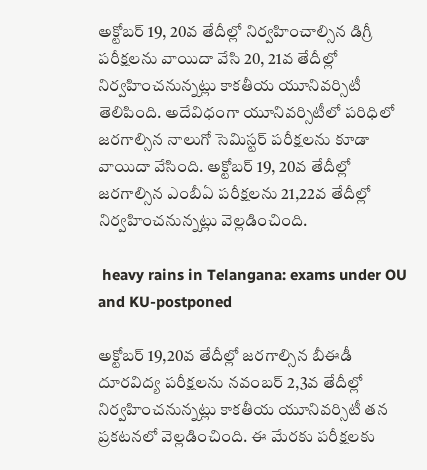అక్టోబర్ 19, 20వ తేదీల్లో నిర్వహించాల్సిన డిగ్రీ పరీక్షలను వాయిదా వేసి 20, 21వ తేదీల్లో నిర్వహించనున్నట్లు కాకతీయ యూనివర్సిటీ తెలిపింది. అదేవిధంగా యూనివర్సిటీలో పరిధిలో జరగాల్సిన నాలుగో సెమిస్టర్ పరీక్షలను కూడా వాయిదా వేసింది. అక్టోబర్ 19, 20వ తేదీల్లో జరగాల్సిన ఎంబీఏ పరీక్షలను 21,22వ తేదీల్లో నిర్వహించనున్నట్లు వెల్లడించింది.

 heavy rains in Telangana: exams under OU and KU-postponed

అక్టోబర్ 19,20వ తేదీల్లో జరగాల్సిన బీఈడీ దూరవిద్య పరీక్షలను నవంబర్ 2,3వ తేదీల్లో నిర్వహించనున్నట్లు కాకతీయ యూనివర్సిటీ తన ప్రకటనలో వెల్లడించింది. ఈ మేరకు పరీక్షలకు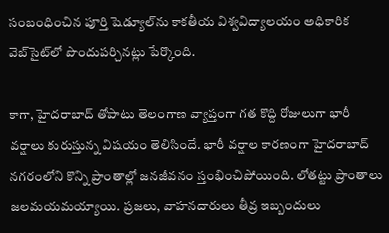సంబంధించిన పూర్తి షెడ్యూల్‌ను కాకతీయ విశ్వవిద్యాలయం అధికారిక వెబ్‌సైట్‌లో పొందుపర్చినట్లు పేర్కొంది.

కాగా, హైదరాబాద్ తోపాటు తెలంగాణ వ్యాప్తంగా గత కొద్ది రోజులుగా భారీ వర్షాలు కురుస్తున్న విషయం తెలిసిందే. భారీ వర్షాల కారణంగా హైదరాబాద్ నగరంలోని కొన్ని ప్రాంతాల్లో జనజీవనం స్తంభించిపోయింది. లోతట్టు ప్రాంతాలు జలమయమయ్యాయి. ప్రజలు, వాహనదారులు తీవ్ర ఇబ్బందులు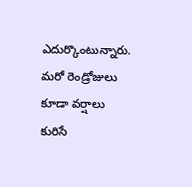ఎదుర్కొంటున్నారు. మరో రెండ్రోజులు కూడా వర్షాలు కురిసే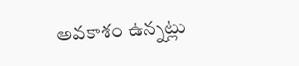అవకాశం ఉన్నట్లు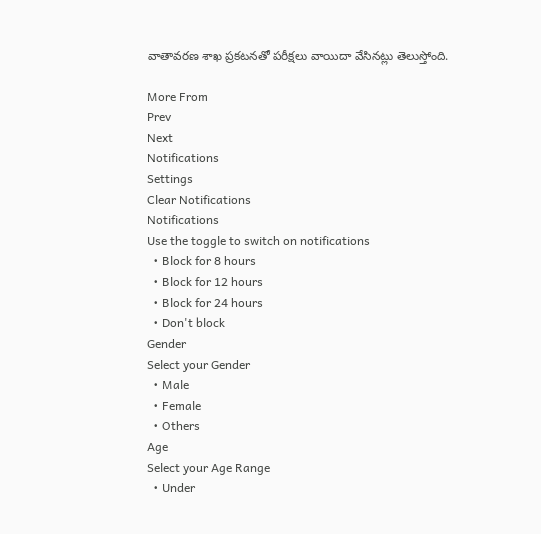వాతావరణ శాఖ ప్రకటనతో పరీక్షలు వాయిదా వేసినట్లు తెలుస్తోంది.

More From
Prev
Next
Notifications
Settings
Clear Notifications
Notifications
Use the toggle to switch on notifications
  • Block for 8 hours
  • Block for 12 hours
  • Block for 24 hours
  • Don't block
Gender
Select your Gender
  • Male
  • Female
  • Others
Age
Select your Age Range
  • Under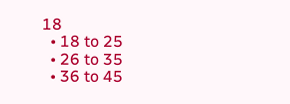18
  • 18 to 25
  • 26 to 35
  • 36 to 45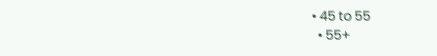• 45 to 55
  • 55+